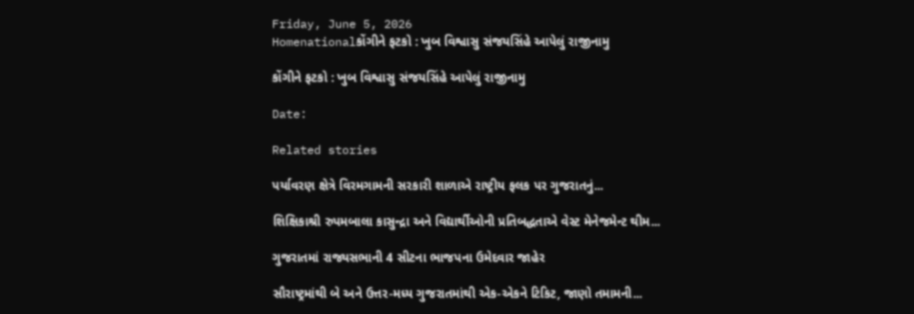Friday, June 5, 2026
Homenationalકોંગીને ફટકો : ખુબ વિશ્વાસુ સંજયસિંહે આપેલું રાજીનામુ

કોંગીને ફટકો : ખુબ વિશ્વાસુ સંજયસિંહે આપેલું રાજીનામુ

Date:

Related stories

પર્યાવરણ ક્ષેત્રે વિરમગામની સરકારી શાળાએ રાષ્ટ્રીય ફલક પર ગુજરાતનું...

શિક્ષિકાશ્રી રુપમબાલા કાસુન્દ્રા અને વિદ્યાર્થીઓની પ્રતિબદ્ધતાએ વેસ્ટ મેનેજમેન્ટ થીમ...

ગુજરાતમાં રાજ્યસભાની 4 સીટના ભાજપના ઉમેદવાર જાહેર

સૌરાષ્ટ્રમાંથી બે અને ઉત્તર-મધ્ય ગુજરાતમાંથી એક-એકને ટિકિટ, જાણો તમામની...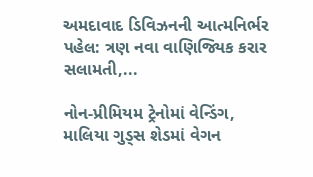અમદાવાદ ડિવિઝનની આત્મનિર્ભર પહેલ: ત્રણ નવા વાણિજ્યિક કરાર સલામતી,...

નોન-પ્રીમિયમ ટ્રેનોમાં વેન્ડિંગ, માલિયા ગુડ્સ શેડમાં વેગન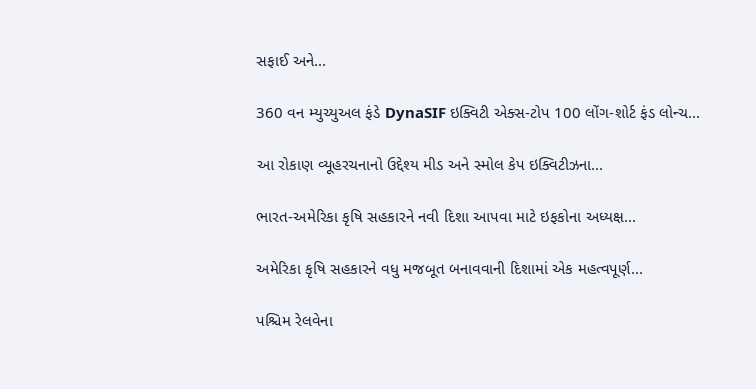સફાઈ અને...

360 વન મ્યુચ્યુઅલ ફંડે DynaSIF ઇક્વિટી એક્સ-ટોપ 100 લોંગ-શોર્ટ ફંડ લોન્ચ...

આ રોકાણ વ્યૂહરચનાનો ઉદ્દેશ્ય મીડ અને સ્મોલ કેપ ઇક્વિટીઝના...

ભારત-અમેરિકા કૃષિ સહકારને નવી દિશા આપવા માટે ઇફકોના અધ્યક્ષ...

અમેરિકા કૃષિ સહકારને વધુ મજબૂત બનાવવાની દિશામાં એક મહત્વપૂર્ણ...

પશ્ચિમ રેલવેના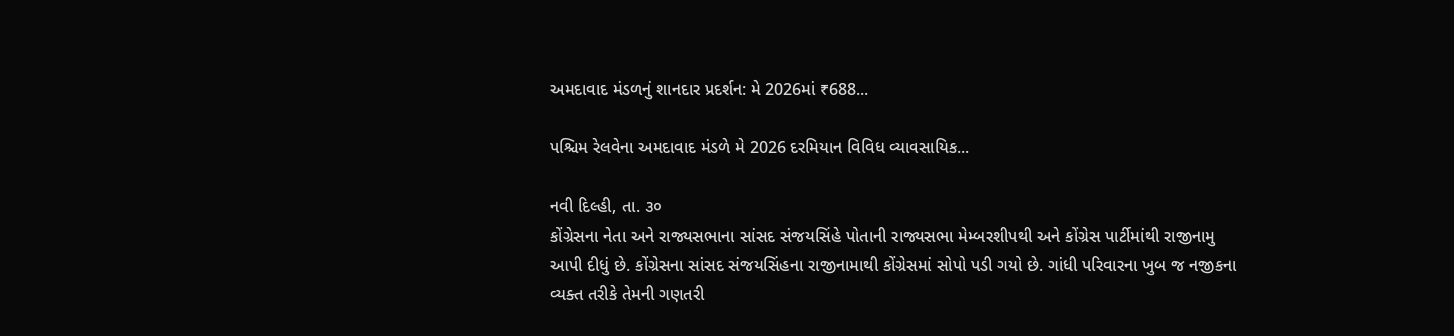અમદાવાદ મંડળનું શાનદાર પ્રદર્શન: મે 2026માં ₹688...

પશ્ચિમ રેલવેના અમદાવાદ મંડળે મે 2026 દરમિયાન વિવિધ વ્યાવસાયિક...

નવી દિલ્હી, તા. ૩૦
કોંગ્રેસના નેતા અને રાજ્યસભાના સાંસદ સંજયસિંહે પોતાની રાજ્યસભા મેમ્બરશીપથી અને કોંગ્રેસ પાર્ટીમાંથી રાજીનામુ આપી દીધું છે. કોંગ્રેસના સાંસદ સંજયસિંહના રાજીનામાથી કોંગ્રેસમાં સોપો પડી ગયો છે. ગાંધી પરિવારના ખુબ જ નજીકના વ્યક્ત તરીકે તેમની ગણતરી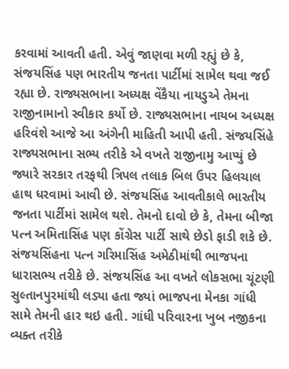કરવામાં આવતી હતી. એવું જાણવા મળી રહ્યું છે કે, સંજયસિંહ પણ ભારતીય જનતા પાર્ટીમાં સામેલ થવા જઈ રહ્યા છે. રાજ્યસભાના અધ્યક્ષ વેંકૈયા નાયડુએ તેમના રાજીનામાનો સ્વીકાર કર્યો છે. રાજ્યસભાના નાયબ અધ્યક્ષ હરિવંશે આજે આ અંગેની માહિતી આપી હતી. સંજયસિંહે રાજ્યસભાના સભ્ય તરીકે એ વખતે રાજીનામુ આપ્યું છે જ્યારે સરકાર તરફથી ત્રિપલ તલાક બિલ ઉપર હિલચાલ હાથ ધરવામાં આવી છે. સંજયસિંહ આવતીકાલે ભારતીય જનતા પાર્ટીમાં સામેલ થશે. તેમનો દાવો છે કે, તેમના બીજા પત્ન અમિતાસિંહ પણ કોંગ્રેસ પાર્ટી સાથે છેડો ફાડી શકે છે. સંજયસિંહના પત્ન ગરિમાસિંહ અમેઠીમાંથી ભાજપના ધારાસભ્ય તરીકે છે. સંજયસિંહ આ વખતે લોકસભા ચૂંટણી સુલ્તાનપુરમાંથી લડ્યા હતા જ્યાં ભાજપના મેનકા ગાંધી સામે તેમની હાર થઇ હતી. ગાંધી પરિવારના ખુબ નજીકના વ્યક્ત તરીકે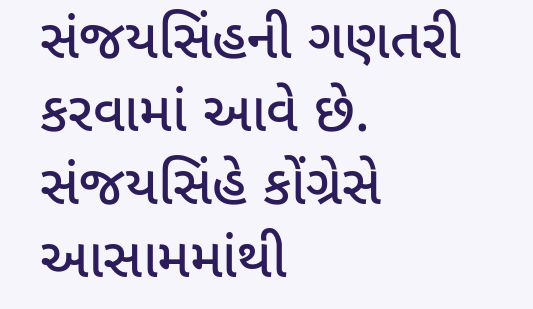સંજયસિંહની ગણતરી કરવામાં આવે છે. સંજયસિંહે કોંગ્રેસે આસામમાંથી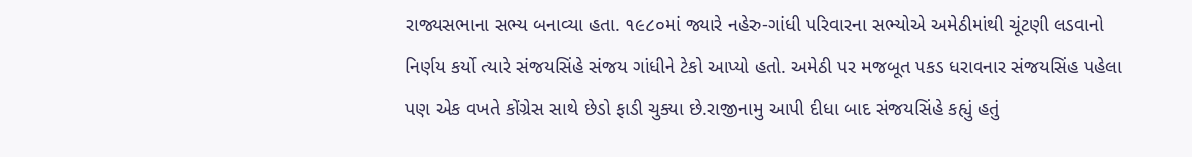રાજ્યસભાના સભ્ય બનાવ્યા હતા. ૧૯૮૦માં જ્યારે નહેરુ-ગાંધી પરિવારના સભ્યોએ અમેઠીમાંથી ચૂંટણી લડવાનો નિર્ણય કર્યો ત્યારે સંજયસિંહે સંજય ગાંધીને ટેકો આપ્યો હતો. અમેઠી પર મજબૂત પકડ ધરાવનાર સંજયસિંહ પહેલા પણ એક વખતે કોંગ્રેસ સાથે છેડો ફાડી ચુક્યા છે.રાજીનામુ આપી દીધા બાદ સંજયસિંહે કહ્યું હતું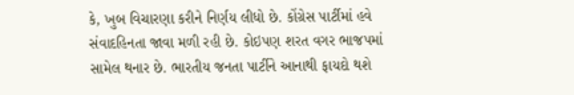કે, ખુબ વિચારણા કરીને નિર્ણય લીધો છે. કોંગ્રેસ પાર્ટીમાં હવે સંવાદહિનતા જાવા મળી રહી છે. કોઇપણ શરત વગર ભાજપમાં સામેલ થનાર છે. ભારતીય જનતા પાર્ટીને આનાથી ફાયદો થશે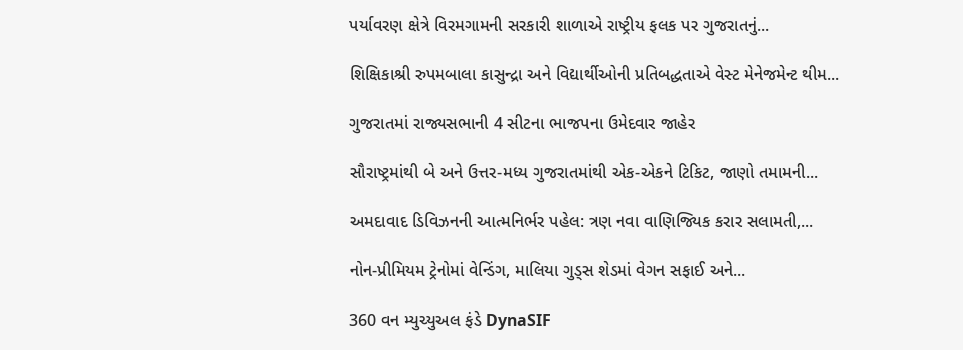પર્યાવરણ ક્ષેત્રે વિરમગામની સરકારી શાળાએ રાષ્ટ્રીય ફલક પર ગુજરાતનું...

શિક્ષિકાશ્રી રુપમબાલા કાસુન્દ્રા અને વિદ્યાર્થીઓની પ્રતિબદ્ધતાએ વેસ્ટ મેનેજમેન્ટ થીમ...

ગુજરાતમાં રાજ્યસભાની 4 સીટના ભાજપના ઉમેદવાર જાહેર

સૌરાષ્ટ્રમાંથી બે અને ઉત્તર-મધ્ય ગુજરાતમાંથી એક-એકને ટિકિટ, જાણો તમામની...

અમદાવાદ ડિવિઝનની આત્મનિર્ભર પહેલ: ત્રણ નવા વાણિજ્યિક કરાર સલામતી,...

નોન-પ્રીમિયમ ટ્રેનોમાં વેન્ડિંગ, માલિયા ગુડ્સ શેડમાં વેગન સફાઈ અને...

360 વન મ્યુચ્યુઅલ ફંડે DynaSIF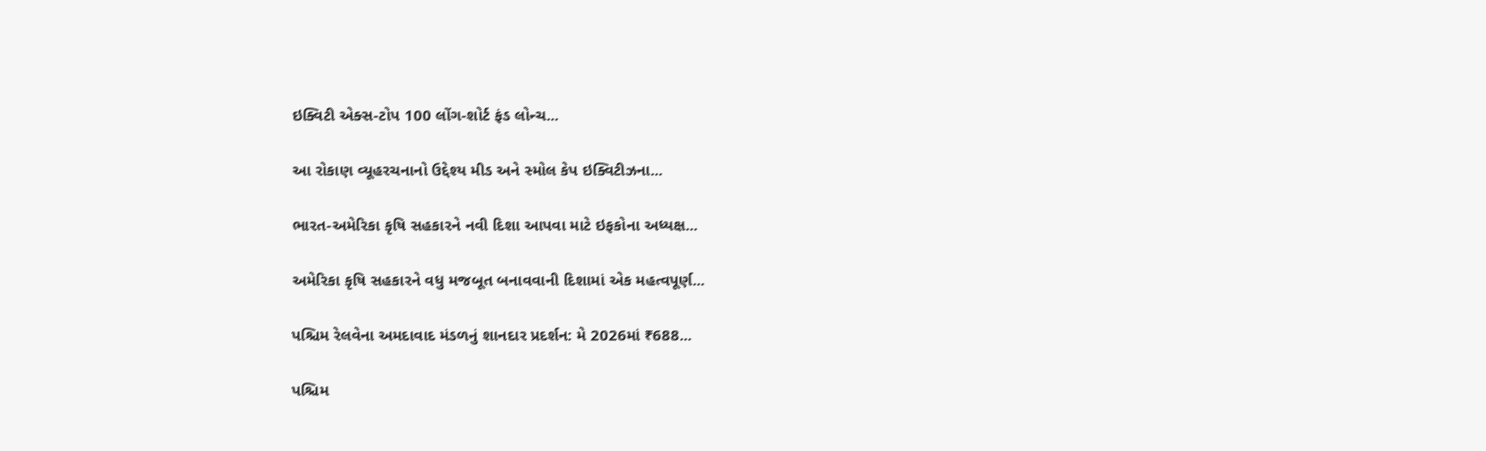ઇક્વિટી એક્સ-ટોપ 100 લોંગ-શોર્ટ ફંડ લોન્ચ...

આ રોકાણ વ્યૂહરચનાનો ઉદ્દેશ્ય મીડ અને સ્મોલ કેપ ઇક્વિટીઝના...

ભારત-અમેરિકા કૃષિ સહકારને નવી દિશા આપવા માટે ઇફકોના અધ્યક્ષ...

અમેરિકા કૃષિ સહકારને વધુ મજબૂત બનાવવાની દિશામાં એક મહત્વપૂર્ણ...

પશ્ચિમ રેલવેના અમદાવાદ મંડળનું શાનદાર પ્રદર્શન: મે 2026માં ₹688...

પશ્ચિમ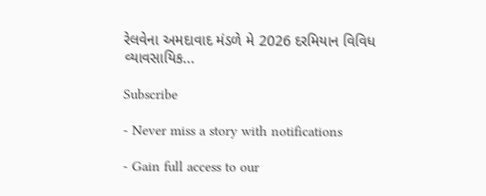રેલવેના અમદાવાદ મંડળે મે 2026 દરમિયાન વિવિધ વ્યાવસાયિક...

Subscribe

- Never miss a story with notifications

- Gain full access to our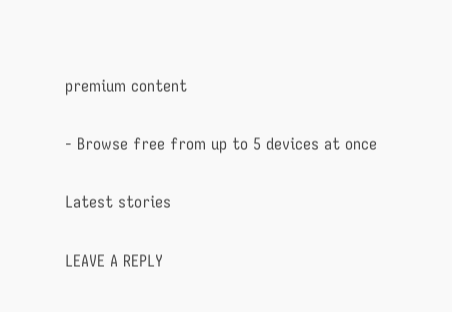premium content

- Browse free from up to 5 devices at once

Latest stories

LEAVE A REPLY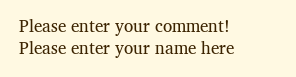Please enter your comment!
Please enter your name here